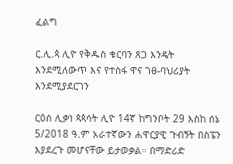ፈልግ

ር.ሊ.ጳ ሊዮ የቅዱስ ቁርባን ጸጋ እንዴት እንደሚለውጥ እና የተስፋ ዋና ገፀ-ባህሪያት እንደሚያደርገን

ርዕሰ ሊቃነ ጳጳሳት ሊዮ 14ኛ ከግንቦት 29 እስከ ሰኔ 5/2018 ዓ.ም አራተኛውን ሐዋርያዊ ጉብኝት በስፔን እያደረጉ መሆናቸው ይታወቃል። በማድሪድ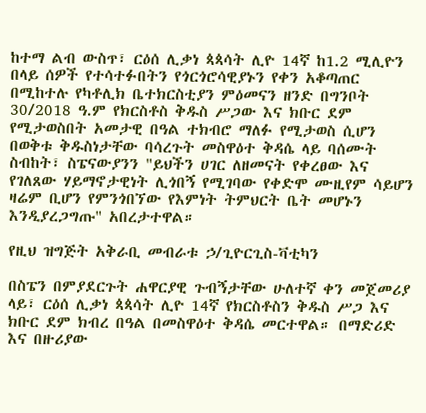ከተማ ልብ ውስጥ፣ ርዕሰ ሊቃነ ጳጳሳት ሊዮ 14ኛ ከ1.2 ሚሊዮን በላይ ሰዎች የተሳተፉበትን የጎርጎሮሳዊያኑን የቀን አቆጣጠር በሚከተሉ የካቶሊክ ቤተክርስቲያን ምዕመናን ዘንድ በግንቦት 30/2018 ዓ.ም የክርስቶስ ቅዱስ ሥጋው እና ክቡር ደም የሚታወስበት አመታዊ በዓል ተክብሮ ማለፉ የሚታወስ ሲሆን በወቅቱ ቅዱስነታቸው ባሳረጉት መስዋዕተ ቅዳሴ ላይ ባሰሙት ስብከት፣ ስፔናውያንን "ይህችን ሀገር ለዘመናት የቀረፀው እና የገለጸው ሃይማኖታዊነት ሊጎበኝ የሚገባው የቀድሞ ሙዚየም ሳይሆን ዛሬም ቢሆን የምንጎበኘው የእምነት ትምህርት ቤት መሆኑን እንዲያረጋግጡ" አበረታተዋል።

የዚህ ዝግጅት አቅራቢ መብራቱ ኃ/ጊዮርጊስ-ቫቲካን

በስፔን በምያደርጉት ሐዋርያዊ ጉብኝታቸው ሁለተኛ ቀን መጀመሪያ ላይ፣ ርዕሰ ሊቃነ ጳጳሳት ሊዮ 14ኛ የክርስቶስን ቅዱስ ሥጋ እና ክቡር ደም ክብረ በዓል በመስዋዕተ ቅዳሴ መርተዋል። በማድሪድ እና በዙሪያው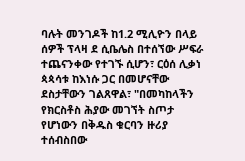ባሉት መንገዶች ከ1.2 ሚሊዮን በላይ ሰዎች ፕላዛ ደ ሲቤሌስ በተሰኘው ሥፍራ ተጨናንቀው የተገኙ ሲሆን፣ ርዕሰ ሊቃነ ጳጳሳቱ ከእነሱ ጋር በመሆናቸው ደስታቸውን ገልጸዋል፣ "በመካከላችን የክርስቶስ ሕያው መገኘት ስጦታ የሆነውን በቅዱስ ቁርባን ዙሪያ ተሰብስበው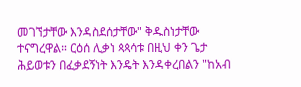መገኘታቸው እንዳስደሰታቸው" ቅዱስነታቸው ተናግረዋል። ርዕሰ ሊቃነ ጳጳሳቱ በዚህ ቀን ጌታ ሕይወቱን በፈቃደኝነት እንዴት እንዳቀረበልን "ከአብ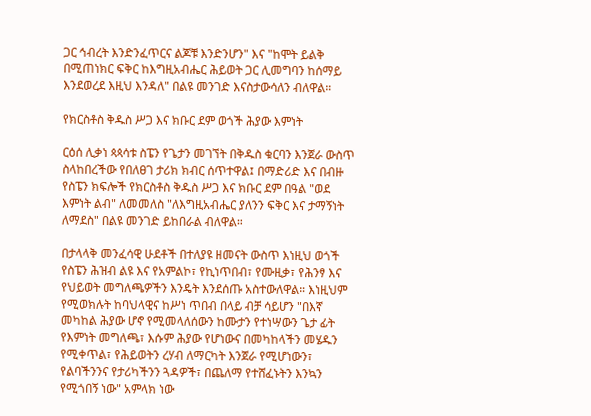ጋር ኅብረት እንድንፈጥርና ልጆቹ እንድንሆን" እና "ከሞት ይልቅ በሚጠነክር ፍቅር ከእግዚአብሔር ሕይወት ጋር ሊመግባን ከሰማይ እንደወረደ እዚህ እንዳለ" በልዩ መንገድ እናስታውሳለን ብለዋል።

የክርስቶስ ቅዱስ ሥጋ እና ክቡር ደም ወጎች ሕያው እምነት

ርዕሰ ሊቃነ ጳጳሳቱ ስፔን የጌታን መገኘት በቅዱስ ቁርባን እንጀራ ውስጥ ስላከበረችው የበለፀገ ታሪክ ክብር ሰጥተዋል፤ በማድሪድ እና በብዙ የስፔን ክፍሎች የክርስቶስ ቅዱስ ሥጋ እና ክቡር ደም በዓል "ወደ እምነት ልብ" ለመመለስ "ለእግዚአብሔር ያለንን ፍቅር እና ታማኝነት ለማደስ" በልዩ መንገድ ይከበራል ብለዋል።

በታላላቅ መንፈሳዊ ሁደቶች በተለያዩ ዘመናት ውስጥ እነዚህ ወጎች የስፔን ሕዝብ ልዩ እና የአምልኮ፣ የኪነጥበብ፣ የሙዚቃ፣ የሕንፃ እና የህይወት መግለጫዎችን እንዴት እንደሰጡ አስተውለዋል። እነዚህም የሚወክሉት ከባህላዊና ከሥነ ጥበብ በላይ ብቻ ሳይሆን "በእኛ መካከል ሕያው ሆኖ የሚመላለሰውን ከሙታን የተነሣውን ጌታ ፊት የእምነት መግለጫ፣ እሱም ሕያው የሆነውና በመካከላችን መሄዱን የሚቀጥል፣ የሕይወትን ረሃብ ለማርካት እንጀራ የሚሆነውን፣ የልባችንንና የታሪካችንን ጓዳዎች፣ በጨለማ የተሸፈኑትን እንኳን የሚጎበኝ ነው" አምላክ ነው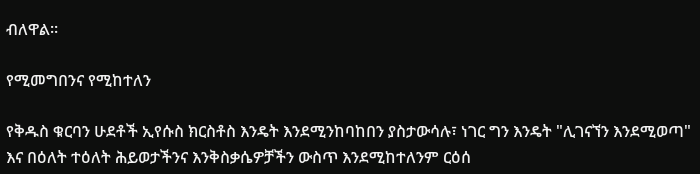ብለዋል።

የሚመግበንና የሚከተለን

የቅዱስ ቁርባን ሁደቶች ኢየሱስ ክርስቶስ እንዴት እንደሚንከባከበን ያስታውሳሉ፣ ነገር ግን እንዴት "ሊገናኘን እንደሚወጣ" እና በዕለት ተዕለት ሕይወታችንና እንቅስቃሴዎቻችን ውስጥ እንደሚከተለንም ርዕሰ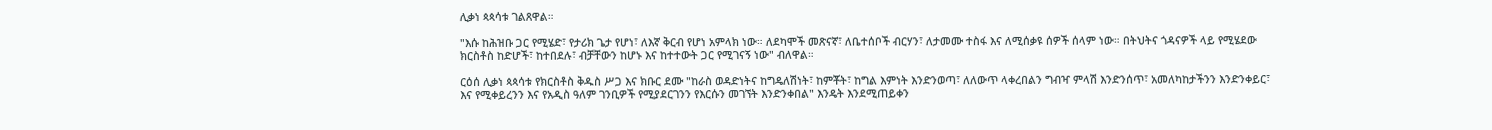ሊቃነ ጳጳሳቱ ገልጸዋል።

"እሱ ከሕዝቡ ጋር የሚሄድ፣ የታሪክ ጌታ የሆነ፣ ለእኛ ቅርብ የሆነ አምላክ ነው። ለደካሞች መጽናኛ፣ ለቤተሰቦች ብርሃን፣ ለታመሙ ተስፋ እና ለሚሰቃዩ ሰዎች ሰላም ነው። በትህትና ጎዳናዎች ላይ የሚሄደው ክርስቶስ ከድሆች፣ ከተበደሉ፣ ብቻቸውን ከሆኑ እና ከተተውት ጋር የሚገናኝ ነው" ብለዋል።

ርዕሰ ሊቃነ ጳጳሳቱ የክርስቶስ ቅዱስ ሥጋ እና ክቡር ደሙ "ከራስ ወዳድነትና ከግዴለሽነት፣ ከምቾት፣ ከግል እምነት እንድንወጣ፣ ለለውጥ ላቀረበልን ግብዣ ምላሽ እንድንሰጥ፣ አመለካከታችንን እንድንቀይር፣ እና የሚቀይረንን እና የአዲስ ዓለም ገንቢዎች የሚያደርገንን የእርሱን መገኘት እንድንቀበል" እንዴት እንደሚጠይቀን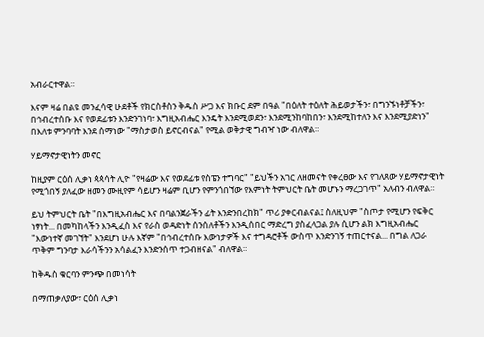አብራርተዋል።

እናም ዛሬ በልዩ መንፈሳዊ ሁደቶች የክርስቶስን ቅዱስ ሥጋ እና ክቡር ደም በዓል "በዕለት ተዕለት ሕይወታችን፣ በግንኙነቶቻችን፣ በኅብረተሰቡ እና የወደፊቱን እንድንገነባ፣ እግዚአብሔር እንዴት እንደሚወደን፣ እንደሚንከባከበን፣ እንደሚከተለን እና እንደሚያድነን" በእለቱ ምንባባት እንደ ሰማነው "ማስታወስ ይኖርብናል" የሚል ወቅታዊ ግብዣ ነው ብለዋል።

ሃይማኖታዊነትን መኖር

ከዚያም ርዕሰ ሊቃነ ጳጳሳት ሊዮ "የዛሬው እና የወደፊቱ የስፔን ተግባር" "ይህችን አገር ለዘመናት የቀረፀው እና የገለጸው ሃይማኖታዊነት የሚጎበኝ ያለፈው ዘመን ሙዚየም ሳይሆን ዛሬም ቢሆን የምንጎበኘው የእምነት ትምህርት ቤት መሆኑን ማረጋገጥ" አለብን ብለዋል።

ይህ ትምህርት ቤት "በእግዚአብሔር እና በባልንጀራችን ፊት እንድንበረከክ" ጥሪ ያቀርብልናል፤ ስለዚህም "ስጦታ የሚሆን የፍቅር ነፃነት... በመካከላችን እንዲፈስ እና የራስ ወዳድነት ሰንሰለቶችን እንዲሰበር ማድረግ ያስፈላጋል ያሉ ሲሆን ልክ እግዚአብሔር "እውነተኛ መገኘት" እንደሆነ ሁሉ እኛም "በኅብረተሰቡ እውነታዎች እና ተግዳሮቶች ውስጥ እንድንገኝ ተጠርተናል... በግል ለጋራ ጥቅም ግንባታ እራሳችንን አሳልፈን እንድንሰጥ ተጋብዘናል" ብለዋል።

ከቅዱስ ቁርባን ምንጭ በመነሳት

በማጠቃለያው፣ ርዕሰ ሊቃነ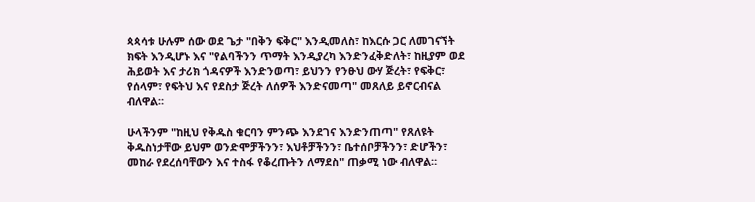ጳጳሳቱ ሁሉም ሰው ወደ ጌታ "በቅን ፍቅር" እንዲመለስ፣ ከእርሱ ጋር ለመገናኘት ክፍት እንዲሆኑ እና "የልባችንን ጥማት እንዲያረካ እንድንፈቅድለት፣ ከዚያም ወደ ሕይወት እና ታሪክ ጎዳናዎች እንድንወጣ፣ ይህንን የንፁህ ውሃ ጅረት፣ የፍቅር፣ የሰላም፣ የፍትህ እና የደስታ ጅረት ለሰዎች እንድናመጣ" መጸለይ ይኖርብናል ብለዋል።

ሁላችንም "ከዚህ የቅዱስ ቁርባን ምንጭ እንደገና እንድንጠጣ" የጸለዩት ቅዱስነታቸው ይህም ወንድሞቻችንን፣ እህቶቻችንን፣ ቤተሰቦቻችንን፣ ድሆችን፣ መከራ የደረሰባቸውን እና ተስፋ የቆረጡትን ለማደስ" ጠቃሚ ነው ብለዋል።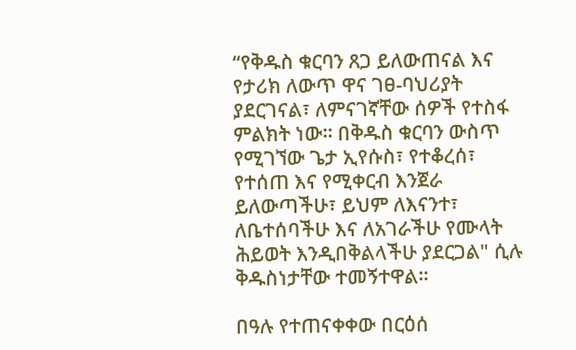“የቅዱስ ቁርባን ጸጋ ይለውጠናል እና የታሪክ ለውጥ ዋና ገፀ-ባህሪያት ያደርገናል፣ ለምናገኛቸው ሰዎች የተስፋ ምልክት ነው። በቅዱስ ቁርባን ውስጥ የሚገኘው ጌታ ኢየሱስ፣ የተቆረሰ፣ የተሰጠ እና የሚቀርብ እንጀራ ይለውጣችሁ፣ ይህም ለእናንተ፣ ለቤተሰባችሁ እና ለአገራችሁ የሙላት ሕይወት እንዲበቅልላችሁ ያደርጋል" ሲሉ ቅዱስነታቸው ተመኝተዋል።

በዓሉ የተጠናቀቀው በርዕሰ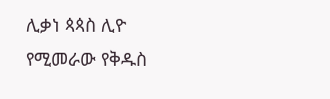ሊቃነ ጳጳስ ሊዮ የሚመራው የቅዱስ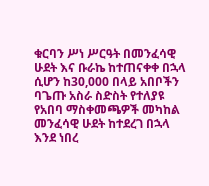ቁርባን ሥነ ሥርዓት በመንፈሳዊ ሁደት እና ቡራኬ ከተጠናቀቀ በኋላ ሲሆን ከ30,000 በላይ አበቦችን ባጌጡ አስራ ስድስት የተለያዩ የአበባ ማስቀመጫዎች መካከል መንፈሳዊ ሁደት ከተደረገ በኋላ እንደ ነበረ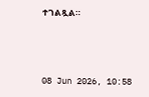ተገልጿል።



08 Jun 2026, 10:58